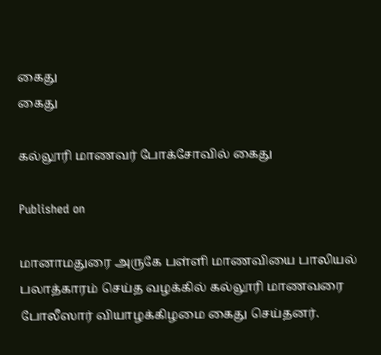கைது
கைது

கல்லூரி மாணவர் போக்சோவில் கைது

Published on

மானாமதுரை அருகே பள்ளி மாணவியை பாலியல் பலாத்காரம் செய்த வழக்கில் கல்லூரி மாணவரை போலீஸார் வியாழக்கிழமை கைது செய்தனர்.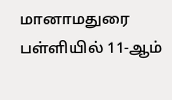மானாமதுரை பள்ளியில் 11-ஆம்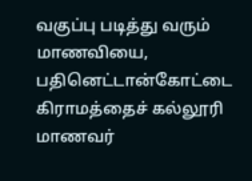வகுப்பு படித்து வரும் மாணவியை, பதினெட்டான்கோட்டை கிராமத்தைச் கல்லூரி மாணவர்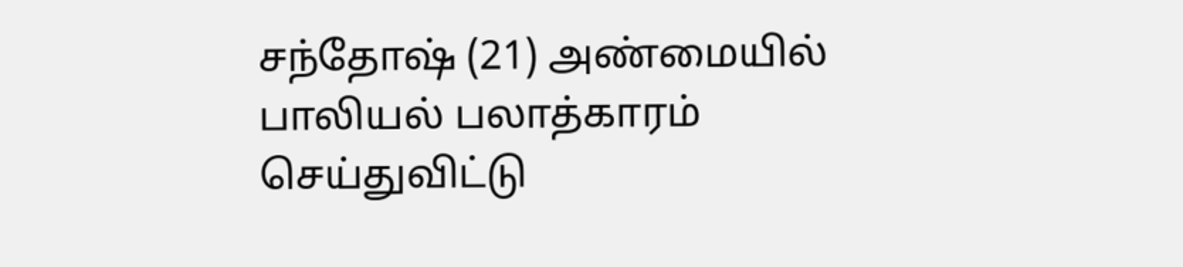சந்தோஷ் (21) அண்மையில் பாலியல் பலாத்காரம் செய்துவிட்டு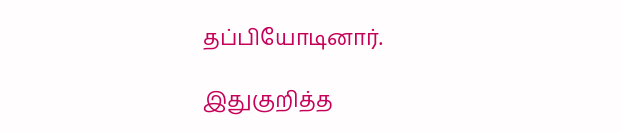தப்பியோடினார்.

இதுகுறித்த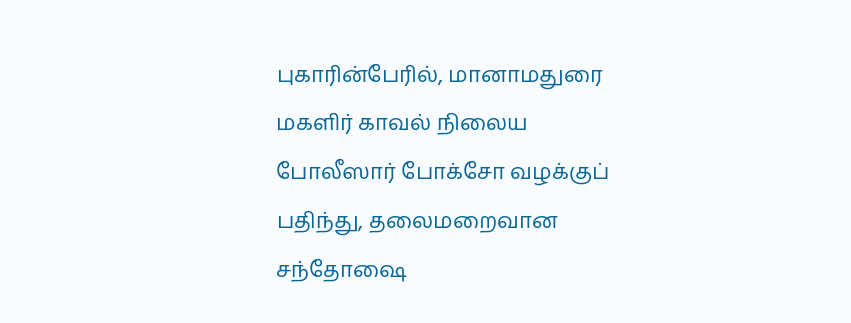புகாரின்பேரில், மானாமதுரை மகளிர் காவல் நிலைய போலீஸார் போக்சோ வழக்குப் பதிந்து, தலைமறைவான சந்தோஷை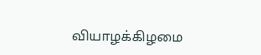வியாழக்கிழமை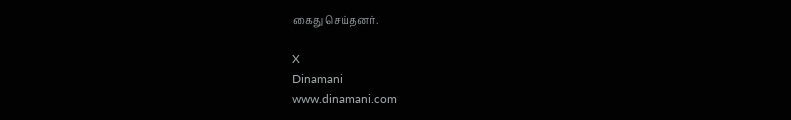கைது செய்தனர்.

X
Dinamani
www.dinamani.com